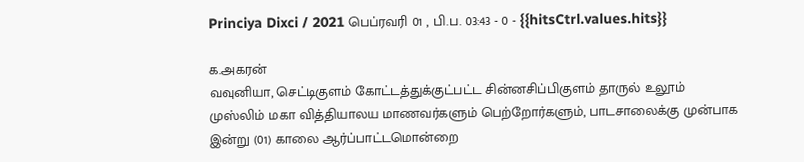Princiya Dixci / 2021 பெப்ரவரி 01 , பி.ப. 03:43 - 0 - {{hitsCtrl.values.hits}}

க.அகரன்
வவுனியா, செட்டிகுளம் கோட்டத்துக்குட்பட்ட சின்னசிப்பிகுளம் தாருல் உலூம் முஸ்லிம் மகா வித்தியாலய மாணவர்களும் பெற்றோர்களும், பாடசாலைக்கு முன்பாக இன்று (01) காலை ஆர்ப்பாட்டமொன்றை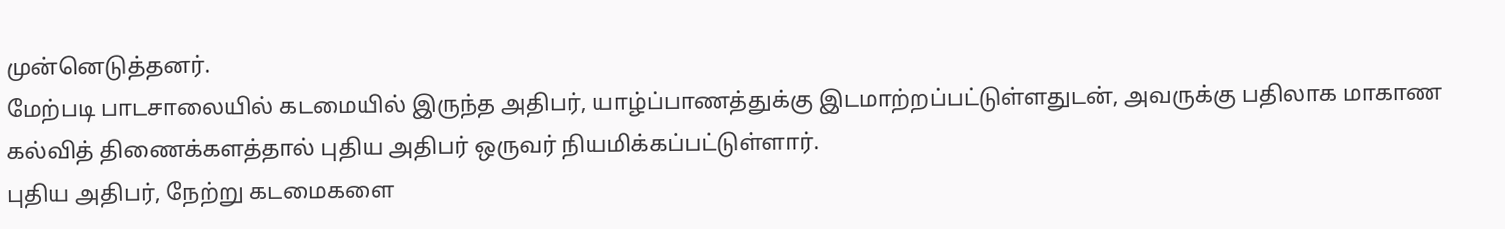முன்னெடுத்தனர்.
மேற்படி பாடசாலையில் கடமையில் இருந்த அதிபர், யாழ்ப்பாணத்துக்கு இடமாற்றப்பட்டுள்ளதுடன், அவருக்கு பதிலாக மாகாண கல்வித் திணைக்களத்தால் புதிய அதிபர் ஒருவர் நியமிக்கப்பட்டுள்ளார்.
புதிய அதிபர், நேற்று கடமைகளை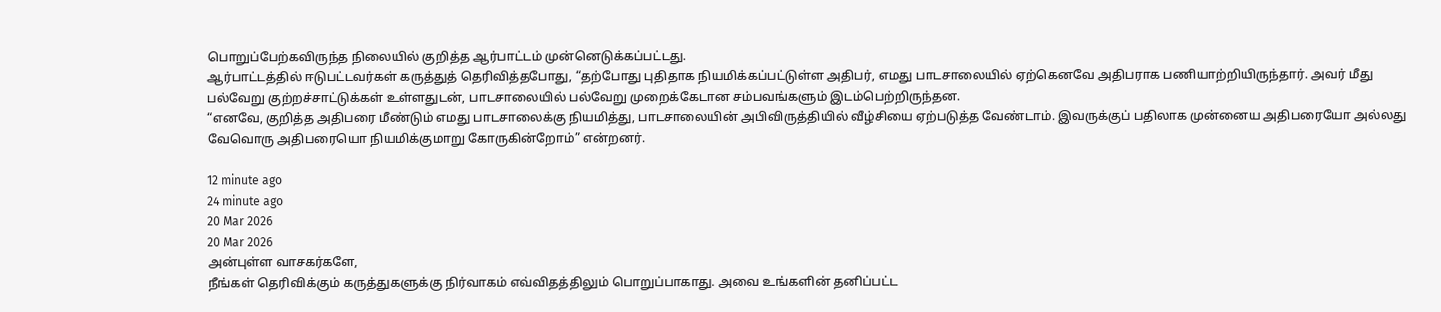பொறுப்பேற்கவிருந்த நிலையில் குறித்த ஆர்பாட்டம் முன்னெடுக்கப்பட்டது.
ஆர்பாட்டத்தில் ஈடுபட்டவர்கள் கருத்துத் தெரிவித்தபோது, “தற்போது புதிதாக நியமிக்கப்பட்டுள்ள அதிபர், எமது பாடசாலையில் ஏற்கெனவே அதிபராக பணியாற்றியிருந்தார். அவர் மீது பல்வேறு குற்றச்சாட்டுக்கள் உள்ளதுடன், பாடசாலையில் பல்வேறு முறைக்கேடான சம்பவங்களும் இடம்பெற்றிருந்தன.
“எனவே, குறித்த அதிபரை மீண்டும் எமது பாடசாலைக்கு நியமித்து, பாடசாலையின் அபிவிருத்தியில் வீழ்சியை ஏற்படுத்த வேண்டாம். இவருக்குப் பதிலாக முன்னைய அதிபரையோ அல்லது வேவொரு அதிபரையொ நியமிக்குமாறு கோருகின்றோம்” என்றனர்.

12 minute ago
24 minute ago
20 Mar 2026
20 Mar 2026
அன்புள்ள வாசகர்களே,
நீங்கள் தெரிவிக்கும் கருத்துகளுக்கு நிர்வாகம் எவ்விதத்திலும் பொறுப்பாகாது. அவை உங்களின் தனிப்பட்ட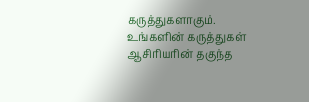கருத்துகளாகும். உங்களின் கருத்துகள் ஆசிரியரின் தகுந்த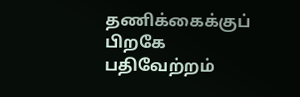தணிக்கைக்குப் பிறகே பதிவேற்றம்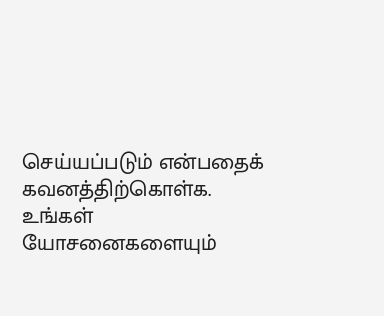செய்யப்படும் என்பதைக் கவனத்திற்கொள்க. உங்கள் யோசனைகளையும்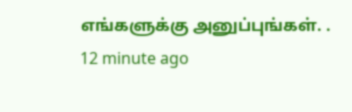எங்களுக்கு அனுப்புங்கள். .
12 minute ago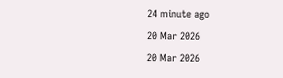24 minute ago
20 Mar 2026
20 Mar 2026